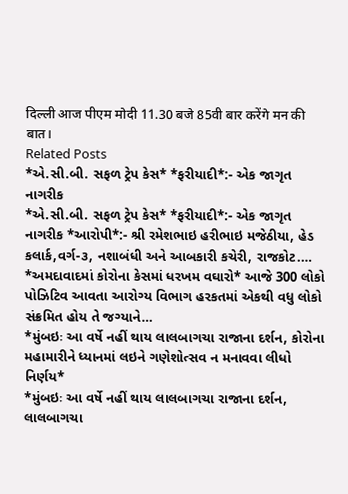दिल्ली आज पीएम मोदी 11.30 बजे 85वी बार करेंगे मन की बात।
Related Posts
*એ.સી.બી. સફળ ટ્રેપ કેસ* *ફરીયાદી*:- એક જાગૃત નાગરીક
*એ.સી.બી. સફળ ટ્રેપ કેસ* *ફરીયાદી*:- એક જાગૃત નાગરીક *આરોપી*:- શ્રી રમેશભાઇ હરીભાઇ મજેઠીયા, હેડ કલાર્ક,વર્ગ-૩, નશાબંધી અને આબકારી કચેરી, રાજકોટ.…
*અમદાવાદમાં કોરોના કેસમાં ધરખમ વઘારો* આજે 300 લોકો પોઝિટિવ આવતા આરોગ્ય વિભાગ હરકતમાં એકથી વધુ લોકો સંક્રમિત હોય તે જગ્યાને…
*મુંબઇઃ આ વર્ષે નહીં થાય લાલબાગચા રાજાના દર્શન, કોરોના મહામારીને ધ્યાનમાં લઇને ગણેશોત્સવ ન મનાવવા લીધો નિર્ણય*
*મુંબઇઃ આ વર્ષે નહીં થાય લાલબાગચા રાજાના દર્શન, લાલબાગચા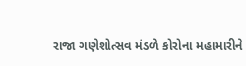રાજા ગણેશોત્સવ મંડળે કોરોના મહામારીને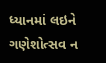ધ્યાનમાં લઇને ગણેશોત્સવ ન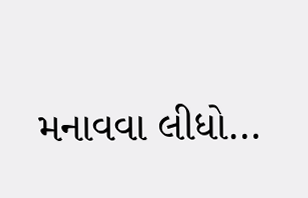મનાવવા લીધો…